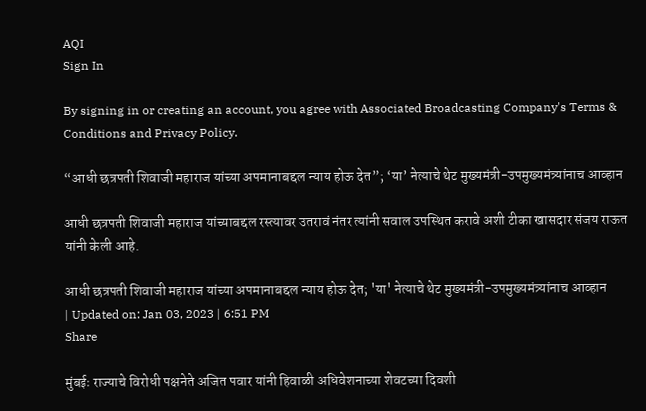AQI
Sign In

By signing in or creating an account, you agree with Associated Broadcasting Company's Terms & Conditions and Privacy Policy.

“आधी छत्रपती शिवाजी महाराज यांच्या अपमानाबद्दल न्याय होऊ देत”; ‘या’ नेत्याचे थेट मुख्यमंत्री-उपमुख्यमंत्र्यांनाच आव्हान

आधी छत्रपती शिवाजी महाराज यांच्याबद्दल रस्त्यावर उतरावं नंतर त्यांनी सवाल उपस्थित करावे अशी टीका खासदार संजय राऊत यांनी केली आहे.

आधी छत्रपती शिवाजी महाराज यांच्या अपमानाबद्दल न्याय होऊ देत; 'या' नेत्याचे थेट मुख्यमंत्री-उपमुख्यमंत्र्यांनाच आव्हान
| Updated on: Jan 03, 2023 | 6:51 PM
Share

मुंबईः राज्याचे विरोधी पक्षनेते अजित पवार यांनी हिवाळी अधिवेशनाच्या शेवटच्या दिवशी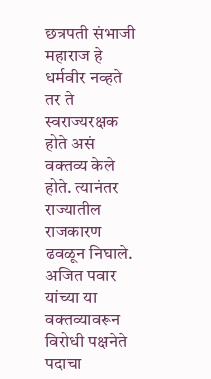छत्रपती संभाजी महाराज हे धर्मवीर नव्हते तर ते स्वराज्यरक्षक होते असं वक्तव्य केले होते. त्यानंतर राज्यातील राजकारण ढवळून निघाले. अजित पवार यांच्या या वक्तव्यावरून विरोधी पक्षनेते पदाचा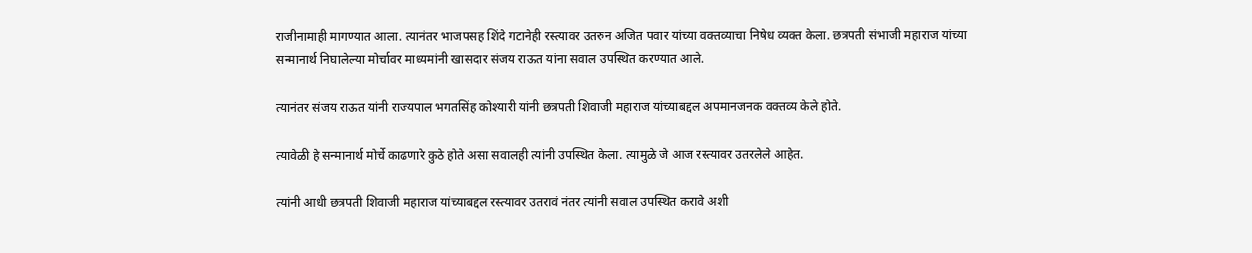राजीनामाही मागण्यात आला. त्यानंतर भाजपसह शिंदे गटानेही रस्त्यावर उतरुन अजित पवार यांच्या वक्तव्याचा निषेध व्यक्त केला. छत्रपती संभाजी महाराज यांच्या सन्मानार्थ निघालेल्या मोर्चावर माध्यमांनी खासदार संजय राऊत यांना सवाल उपस्थित करण्यात आले.

त्यानंतर संजय राऊत यांनी राज्यपाल भगतसिंह कोश्यारी यांनी छत्रपती शिवाजी महाराज यांच्याबद्दल अपमानजनक वक्तव्य केले होते.

त्यावेळी हे सन्मानार्थ मोर्चे काढणारे कुठे होते असा सवालही त्यांनी उपस्थित केला. त्यामुळे जे आज रस्त्यावर उतरलेले आहेत.

त्यांनी आधी छत्रपती शिवाजी महाराज यांच्याबद्दल रस्त्यावर उतरावं नंतर त्यांनी सवाल उपस्थित करावे अशी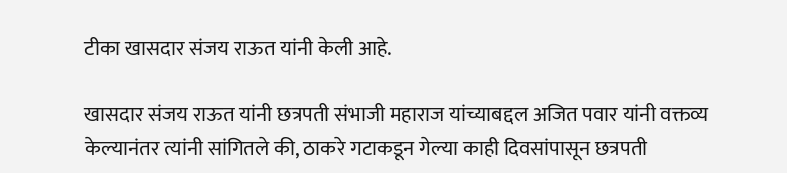टीका खासदार संजय राऊत यांनी केली आहे.

खासदार संजय राऊत यांनी छत्रपती संभाजी महाराज यांच्याबद्दल अजित पवार यांनी वक्तव्य केल्यानंतर त्यांनी सांगितले की, ठाकरे गटाकडून गेल्या काही दिवसांपासून छत्रपती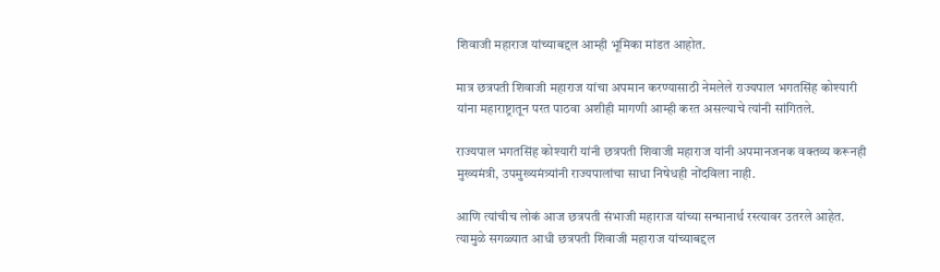शिवाजी महाराज यांच्याबद्दल आम्ही भूमिका मांडत आहोत.

मात्र छत्रपती शिवाजी महाराज यांचा अपमान करण्यासाठी नेमलेले राज्यपाल भगतसिंह कोश्यारी यांना महाराष्ट्रातून परत पाठवा अशीही मागणी आम्ही करत असल्याचे त्यांनी सांगितले.

राज्यपाल भगतसिंह कोश्यारी यांनी छत्रपती शिवाजी महाराज यांनी अपमानजनक वक्तव्य करूनही मुख्यमंत्री, उपमुख्यमंत्र्यांनी राज्यपालांचा साधा निषेधही नोंदविला नाही.

आणि त्यांचीच लोकं आज छत्रपती संभाजी महाराज यांच्या सन्मानार्थ रस्त्यावर उतरले आहेत. त्यामुळे सगळ्यात आधी छत्रपती शिवाजी महाराज यांच्याबद्दल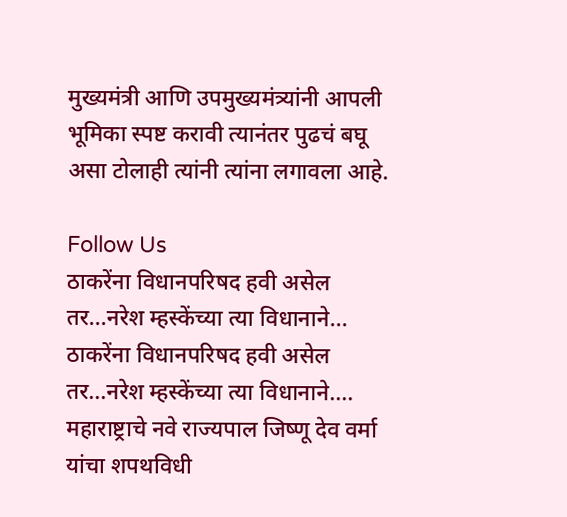मुख्यमंत्री आणि उपमुख्यमंत्र्यांनी आपली भूमिका स्पष्ट करावी त्यानंतर पुढचं बघू असा टोलाही त्यांनी त्यांना लगावला आहे.

Follow Us
ठाकरेंना विधानपरिषद हवी असेल तर...नरेश म्हस्केंच्या त्या विधानाने...
ठाकरेंना विधानपरिषद हवी असेल तर...नरेश म्हस्केंच्या त्या विधानाने....
महाराष्ट्राचे नवे राज्यपाल जिष्णू देव वर्मा यांचा शपथविधी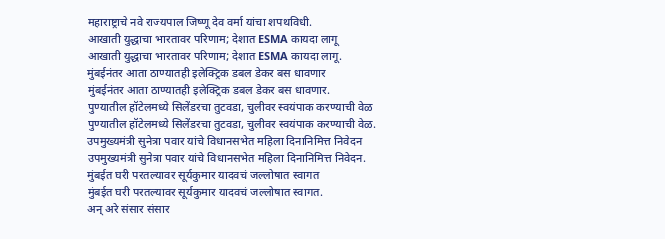महाराष्ट्राचे नवे राज्यपाल जिष्णू देव वर्मा यांचा शपथविधी.
आखाती युद्धाचा भारतावर परिणाम; देशात ESMA कायदा लागू
आखाती युद्धाचा भारतावर परिणाम; देशात ESMA कायदा लागू.
मुंबईनंतर आता ठाण्यातही इलेक्ट्रिक डबल डेकर बस धावणार
मुंबईनंतर आता ठाण्यातही इलेक्ट्रिक डबल डेकर बस धावणार.
पुण्यातील हॉटेलमध्ये सिलेंडरचा तुटवडा, चुलीवर स्वयंपाक करण्याची वेळ
पुण्यातील हॉटेलमध्ये सिलेंडरचा तुटवडा, चुलीवर स्वयंपाक करण्याची वेळ.
उपमुख्यमंत्री सुनेत्रा पवार यांचे विधानसभेत महिला दिनानिमित्त निवेदन
उपमुख्यमंत्री सुनेत्रा पवार यांचे विधानसभेत महिला दिनानिमित्त निवेदन.
मुंबईत घरी परतल्यावर सूर्यकुमार यादवचं जल्लोषात स्वागत
मुंबईत घरी परतल्यावर सूर्यकुमार यादवचं जल्लोषात स्वागत.
अन् अरे संसार संसार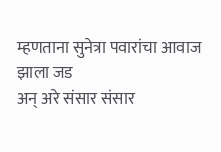म्हणताना सुनेत्रा पवारांचा आवाज झाला जड
अन् अरे संसार संसार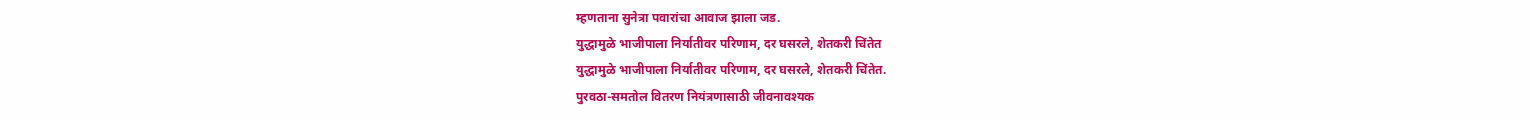म्हणताना सुनेत्रा पवारांचा आवाज झाला जड.
युद्धामुळे भाजीपाला निर्यातीवर परिणाम, दर घसरले, शेतकरी चिंतेत
युद्धामुळे भाजीपाला निर्यातीवर परिणाम, दर घसरले, शेतकरी चिंतेत.
पुरवठा-समतोल वितरण नियंत्रणासाठी जीवनावश्यक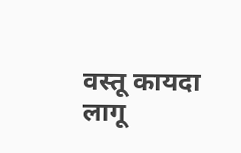वस्तू कायदा लागू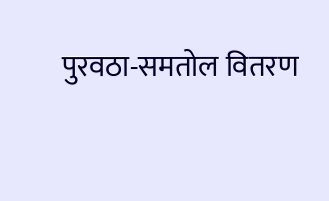पुरवठा-समतोल वितरण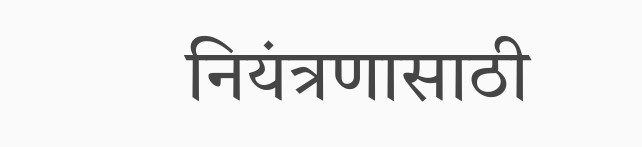नियंत्रणासाठी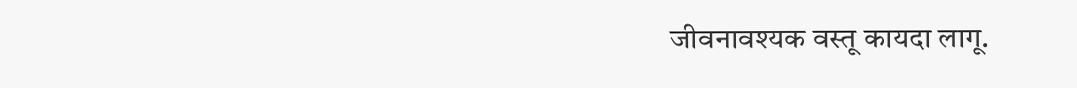जीवनावश्यक वस्तू कायदा लागू.